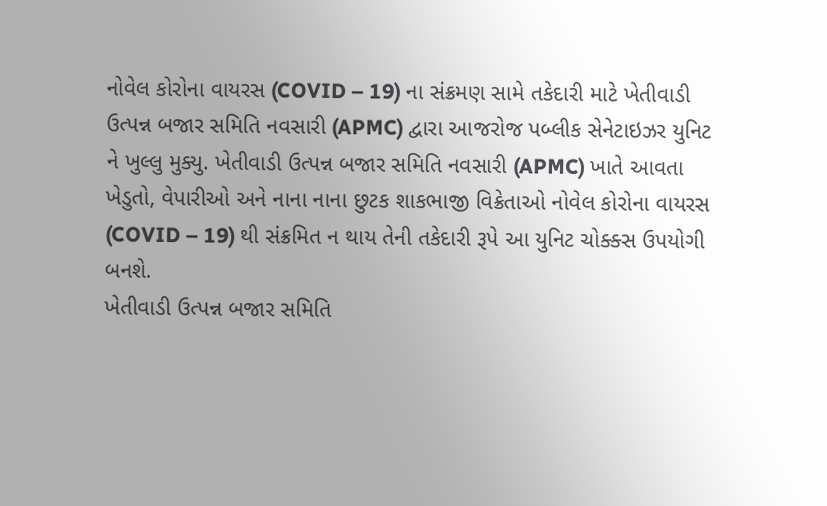નોવેલ કોરોના વાયરસ (COVID – 19) ના સંક્રમણ સામે તકેદારી માટે ખેતીવાડી ઉત્પન્ન બજાર સમિતિ નવસારી (APMC) દ્વારા આજરોજ પબ્લીક સેનેટાઇઝર યુનિટ ને ખુલ્લુ મુક્યુ. ખેતીવાડી ઉત્પન્ન બજાર સમિતિ નવસારી (APMC) ખાતે આવતા ખેડુતો, વેપારીઓ અને નાના નાના છુટક શાકભાજી વિક્રેતાઓ નોવેલ કોરોના વાયરસ (COVID – 19) થી સંક્રમિત ન થાય તેની તકેદારી રૂપે આ યુનિટ ચોક્ક્સ ઉપયોગી બનશે.
ખેતીવાડી ઉત્પન્ન બજાર સમિતિ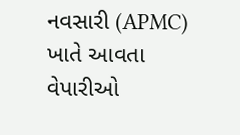નવસારી (APMC) ખાતે આવતા વેપારીઓ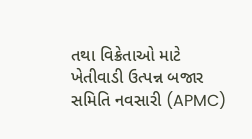તથા વિક્રેતાઓ માટે ખેતીવાડી ઉત્પન્ન બજાર સમિતિ નવસારી (APMC)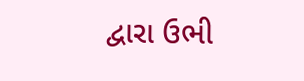દ્વારા ઉભી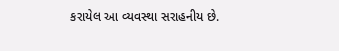કરાયેલ આ વ્યવસ્થા સરાહનીય છે.